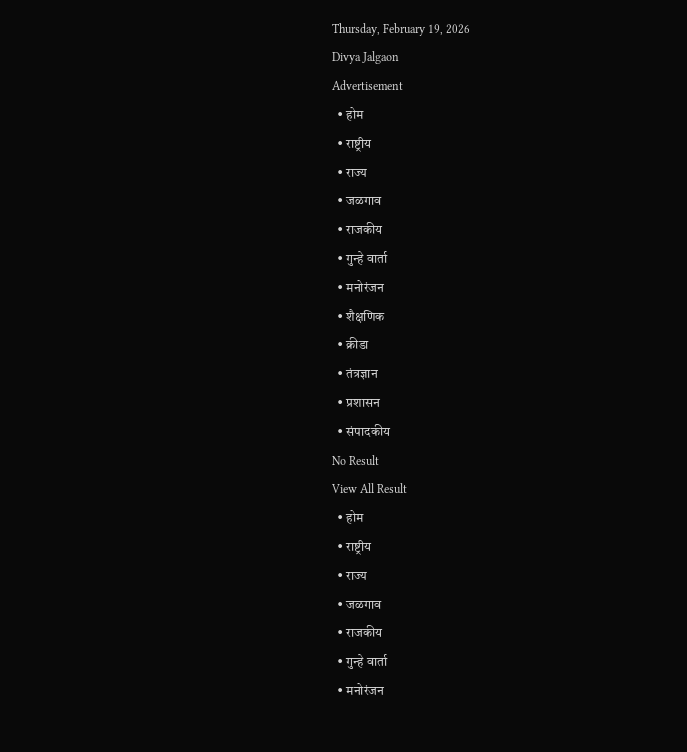Thursday, February 19, 2026
Divya Jalgaon
Advertisement
  • होम
  • राष्ट्रीय
  • राज्य
  • जळगाव
  • राजकीय
  • गुन्हे वार्ता
  • मनोरंजन
  • शैक्षणिक
  • क्रीडा
  • तंत्रज्ञान
  • प्रशासन
  • संपादकीय
No Result
View All Result
  • होम
  • राष्ट्रीय
  • राज्य
  • जळगाव
  • राजकीय
  • गुन्हे वार्ता
  • मनोरंजन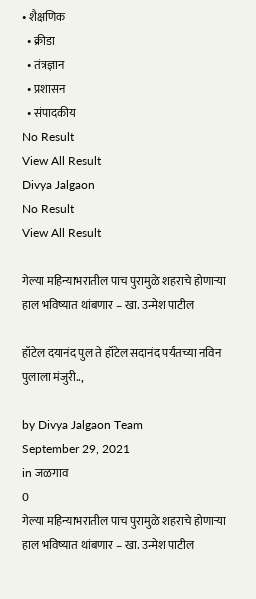• शैक्षणिक
  • क्रीडा
  • तंत्रज्ञान
  • प्रशासन
  • संपादकीय
No Result
View All Result
Divya Jalgaon
No Result
View All Result

गेल्या महिन्याभरातील पाच पुरामुळे शहराचे होणाऱ्या हाल भविष्यात थांबणार – खा. उन्मेश पाटील

हॉटेल दयानंद पुल ते हॉटेल सदानंद पर्यंतच्या नविन पुलाला मंजुरी..,

by Divya Jalgaon Team
September 29, 2021
in जळगाव
0
गेल्या महिन्याभरातील पाच पुरामुळे शहराचे होणाऱ्या हाल भविष्यात थांबणार – खा. उन्मेश पाटील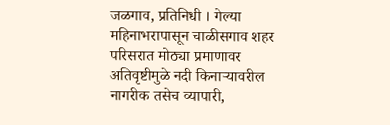जळगाव, प्रतिनिधी । गेल्या महिनाभरापासून चाळीसगाव शहर परिसरात मोठ्या प्रमाणावर अतिवृष्टीमुळे नदी किनाऱ्यावरील नागरीक तसेच व्यापारी,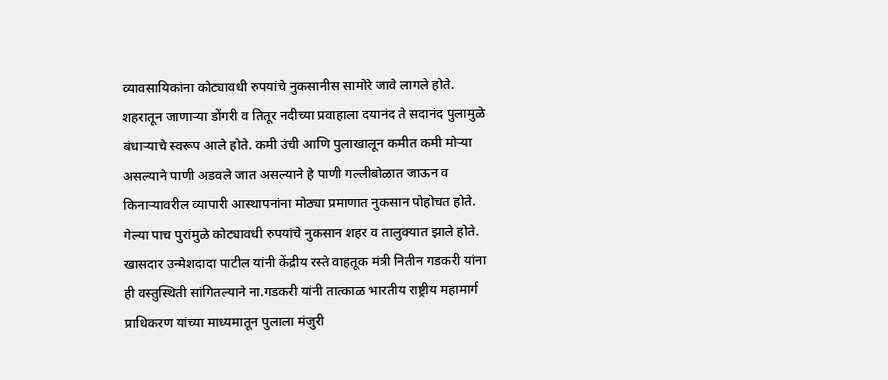व्यावसायिकांना कोट्यावधी रुपयांचे नुकसानीस सामोरे जावे लागले होते. शहरातून जाणाऱ्या डोंगरी व तितूर नदीच्या प्रवाहाला दयानंद ते सदानंद पुलामुळे बंधाऱ्याचे स्वरूप आले होते. कमी उंची आणि पुलाखालून कमीत कमी मोऱ्या असल्याने पाणी अडवले जात असल्याने हे पाणी गल्लीबोळात जाऊन व किनाऱ्यावरील व्यापारी आस्थापनांना मोठ्या प्रमाणात नुकसान पोहोचत होते. गेल्या पाच पुरांमुळे कोट्यावधी रुपयांचे नुकसान शहर व तालुक्यात झाले होते. खासदार उन्मेशदादा पाटील यांनी केंद्रीय रस्ते वाहतूक मंत्री नितीन गडकरी यांना ही वस्तुस्थिती सांगितल्याने ना.गडकरी यांनी तात्काळ भारतीय राष्ट्रीय महामार्ग प्राधिकरण यांच्या माध्यमातून पुलाला मंजुरी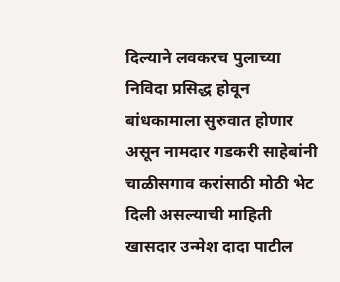दिल्याने लवकरच पुलाच्या निविदा प्रसिद्ध होवून बांधकामाला सुरुवात होणार असून नामदार गडकरी साहेबांनी चाळीसगाव करांसाठी मोठी भेट दिली असल्याची माहिती खासदार उन्मेश दादा पाटील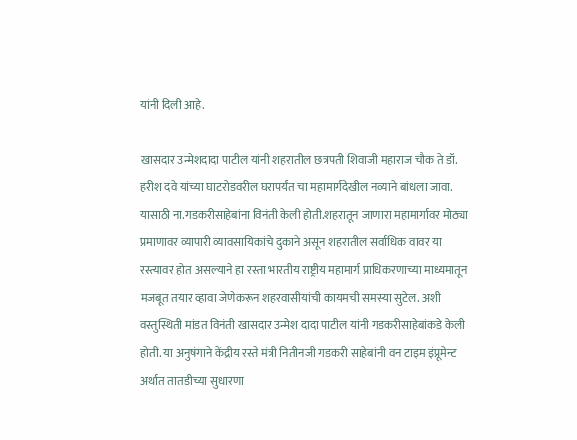यांनी दिली आहे.

खासदार उन्मेशदादा पाटील यांनी शहरातील छत्रपती शिवाजी महाराज चौक ते डॉ. हरीश दवे यांच्या घाटरोडवरील घरापर्यंत चा महामार्गदेखील नव्याने बांधला जावा. यासाठी ना.गडकरीसाहेबांना विनंती केली होती.शहरातून जाणारा महामार्गावर मोठ्या प्रमाणावर व्यापारी व्यावसायिकांचे दुकाने असून शहरातील सर्वाधिक वावर या रस्त्यावर होत असल्याने हा रस्ता भारतीय राष्ट्रीय महामार्ग प्राधिकरणाच्या माध्यमातून मजबूत तयार व्हावा जेणेकरून शहरवासीयांची कायमची समस्या सुटेल. अशी वस्तुस्थिती मांडत विनंती खासदार उन्मेश दादा पाटील यांनी गडकरीसाहेबांकडे केली होती. या अनुषंगाने केंद्रीय रस्ते मंत्री नितीनजी गडकरी साहेबांनी वन टाइम इंप्रूमेन्ट अर्थात तातडीच्या सुधारणा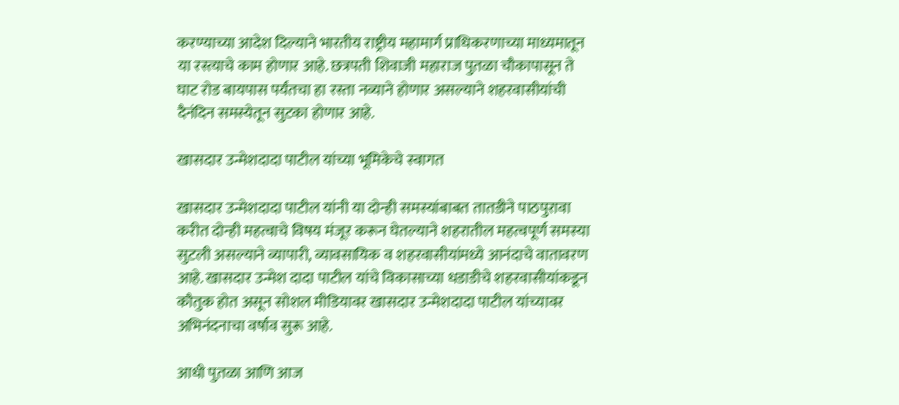करण्याच्या आदेश दिल्याने भारतीय राष्ट्रीय महामार्ग प्राधिकरणाच्या माध्यमातून या रस्त्याचे काम होणार आहे. छत्रपती शिवाजी महाराज पुतळा चौकापासून ते घाट रोड बायपास पर्यंतचा हा रस्ता नव्याने होणार असल्याने शहरवासीयांची दैनंदिन समस्येतून सुटका होणार आहे.

खासदार उन्मेशदादा पाटील यांच्या भूमिकेचे स्वागत

खासदार उन्मेशदादा पाटील यांनी या दोन्ही समस्यांबाबत तातडीने पाठपुरावा करीत दोन्ही महत्वाचे विषय मंजूर करून घेतल्याने शहरातील महत्वपूर्ण समस्या सुटली असल्याने व्यापारी, व्यावसायिक व शहरवासीयांमध्ये आनंदाचे वातावरण आहे. खासदार उन्मेश दादा पाटील यांचे विकासाच्या धडाडीचे शहरवासीयांकडून कौतुक होत असून सोशल मीडियावर खासदार उन्मेशदादा पाटील यांच्यावर अभिनंदनाचा वर्षाव सुरू आहे.

आधी पुतळा आणि आज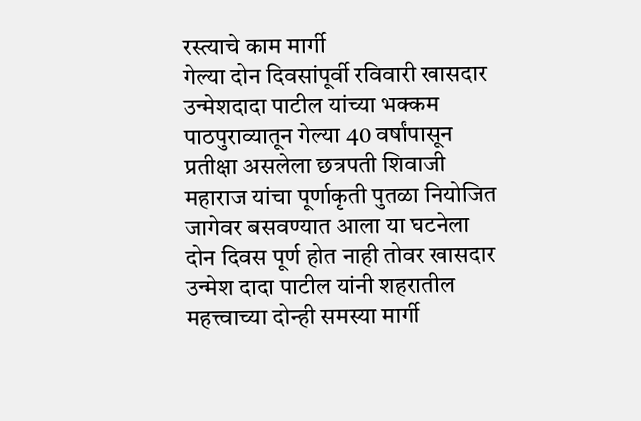रस्त्याचे काम मार्गी
गेल्या दोन दिवसांपूर्वी रविवारी खासदार उन्मेशदादा पाटील यांच्या भक्कम पाठपुराव्यातून गेल्या 40 वर्षांपासून प्रतीक्षा असलेला छत्रपती शिवाजी महाराज यांचा पूर्णाकृती पुतळा नियोजित जागेवर बसवण्यात आला या घटनेला दोन दिवस पूर्ण होत नाही तोवर खासदार उन्मेश दादा पाटील यांनी शहरातील महत्त्वाच्या दोन्ही समस्या मार्गी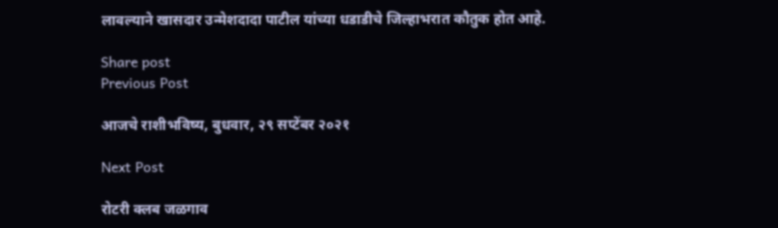लावल्याने खासदार उन्मेशदादा पाटील यांच्या धडाडीचे जिल्हाभरात कौतुक होत आहे.

Share post
Previous Post

आजचे राशीभविष्य, बुधवार, २९ सप्टेंबर २०२१

Next Post

रोटरी क्लब जळगाव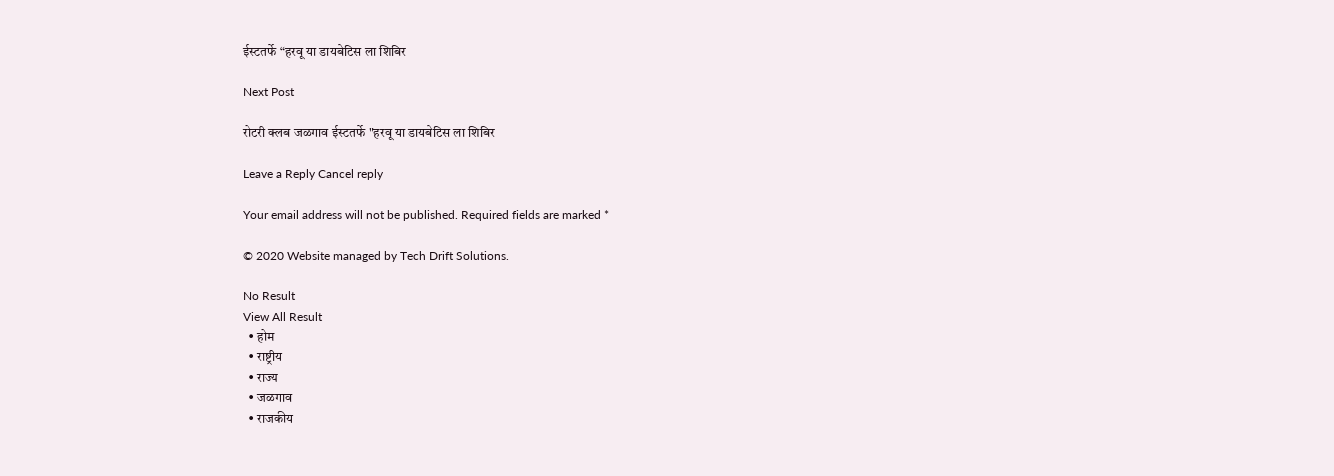ईस्टतर्फे “हरवू या डायबेटिस ला शिबिर

Next Post

रोटरी क्लब जळगाव ईस्टतर्फे "हरवू या डायबेटिस ला शिबिर

Leave a Reply Cancel reply

Your email address will not be published. Required fields are marked *

© 2020 Website managed by Tech Drift Solutions.

No Result
View All Result
  • होम
  • राष्ट्रीय
  • राज्य
  • जळगाव
  • राजकीय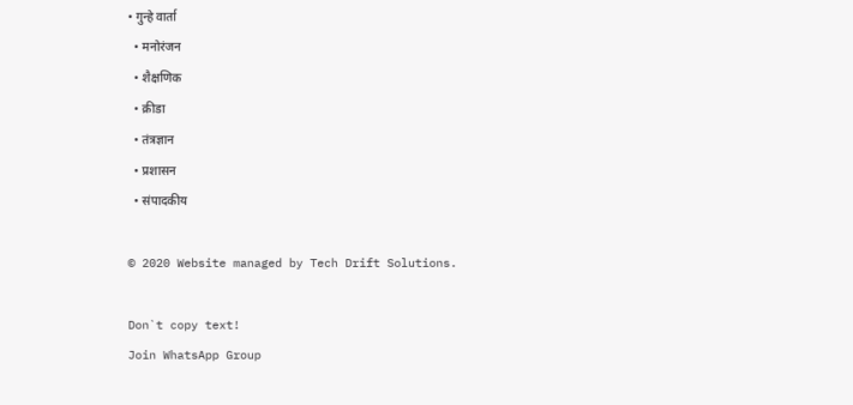• गुन्हे वार्ता
  • मनोरंजन
  • शैक्षणिक
  • क्रीडा
  • तंत्रज्ञान
  • प्रशासन
  • संपादकीय

© 2020 Website managed by Tech Drift Solutions.

Don`t copy text!
Join WhatsApp Group